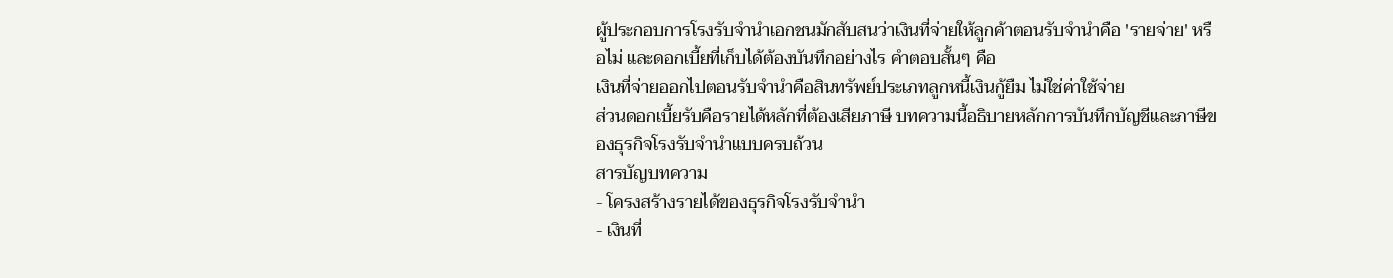ผู้ประกอบการโรงรับจำนำเอกชนมักสับสนว่าเงินที่จ่ายให้ลูกค้าตอนรับจำนำคือ 'รายจ่าย' หรือไม่ และดอกเบี้ยที่เก็บได้ต้องบันทึกอย่างไร คำตอบสั้นๆ คือ
เงินที่จ่ายออกไปตอนรับจำนำคือสินทรัพย์ประเภทลูกหนี้เงินกู้ยืม ไม่ใช่ค่าใช้จ่าย
ส่วนดอกเบี้ยรับคือรายได้หลักที่ต้องเสียภาษี บทความนี้อธิบายหลักการบันทึกบัญชีและภาษีของธุรกิจโรงรับจำนำแบบครบถ้วน
สารบัญบทความ
- โครงสร้างรายได้ของธุรกิจโรงรับจำนำ
- เงินที่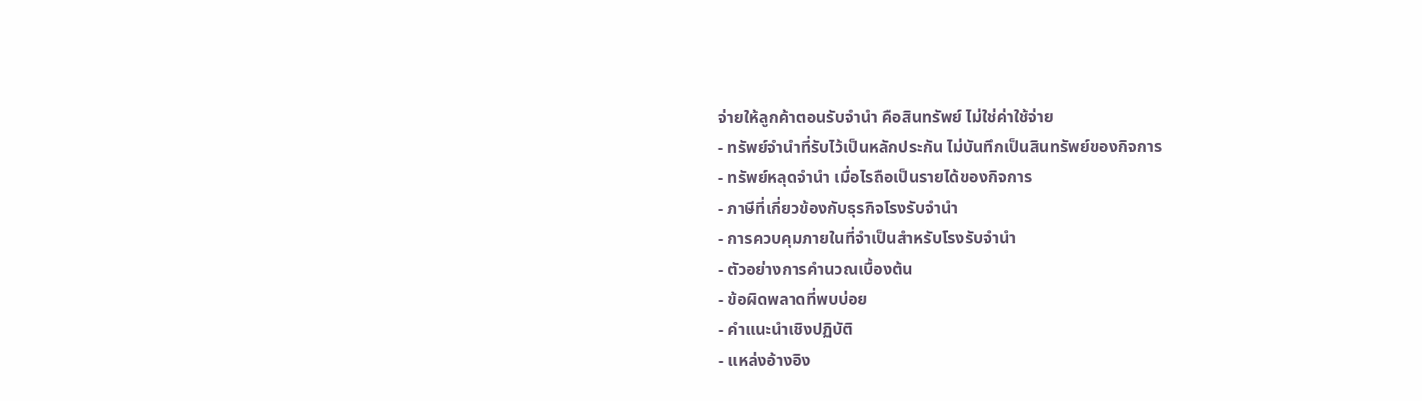จ่ายให้ลูกค้าตอนรับจำนำ คือสินทรัพย์ ไม่ใช่ค่าใช้จ่าย
- ทรัพย์จำนำที่รับไว้เป็นหลักประกัน ไม่บันทึกเป็นสินทรัพย์ของกิจการ
- ทรัพย์หลุดจำนำ เมื่อไรถือเป็นรายได้ของกิจการ
- ภาษีที่เกี่ยวข้องกับธุรกิจโรงรับจำนำ
- การควบคุมภายในที่จำเป็นสำหรับโรงรับจำนำ
- ตัวอย่างการคำนวณเบื้องต้น
- ข้อผิดพลาดที่พบบ่อย
- คำแนะนำเชิงปฏิบัติ
- แหล่งอ้างอิง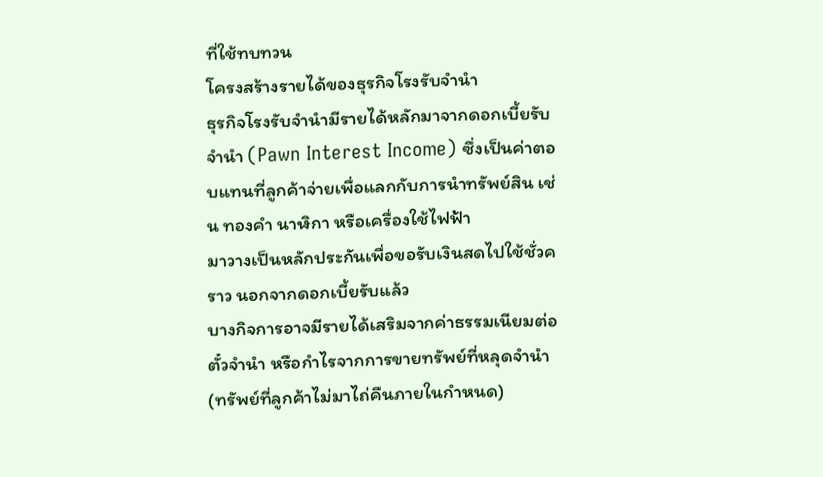ที่ใช้ทบทวน
โครงสร้างรายได้ของธุรกิจโรงรับจำนำ
ธุรกิจโรงรับจำนำมีรายได้หลักมาจากดอกเบี้ยรับจำนำ (Pawn Interest Income) ซึ่งเป็นค่าตอบแทนที่ลูกค้าจ่ายเพื่อแลกกับการนำทรัพย์สิน เช่น ทองคำ นาฬิกา หรือเครื่องใช้ไฟฟ้า
มาวางเป็นหลักประกันเพื่อขอรับเงินสดไปใช้ชั่วคราว นอกจากดอกเบี้ยรับแล้ว
บางกิจการอาจมีรายได้เสริมจากค่าธรรมเนียมต่อตั๋วจำนำ หรือกำไรจากการขายทรัพย์ที่หลุดจำนำ (ทรัพย์ที่ลูกค้าไม่มาไถ่คืนภายในกำหนด)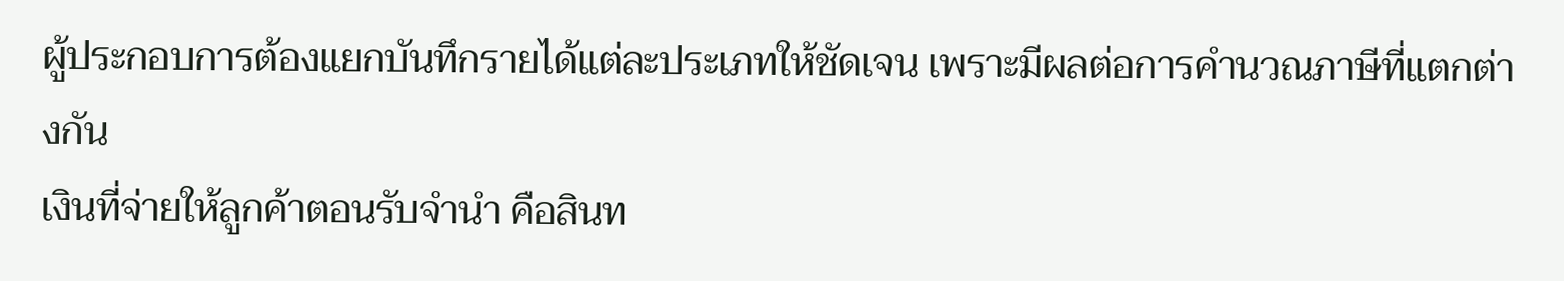ผู้ประกอบการต้องแยกบันทึกรายได้แต่ละประเภทให้ชัดเจน เพราะมีผลต่อการคำนวณภาษีที่แตกต่างกัน
เงินที่จ่ายให้ลูกค้าตอนรับจำนำ คือสินท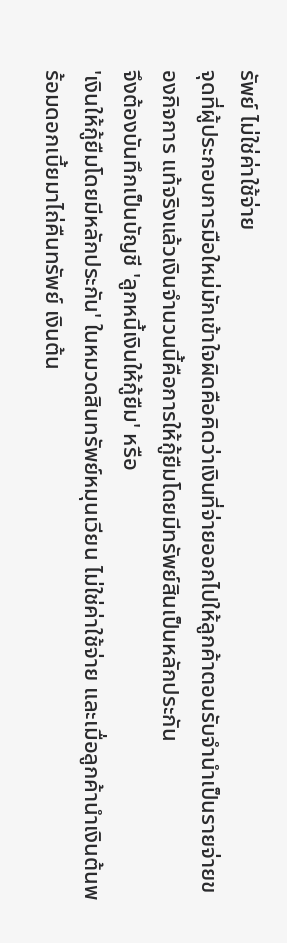รัพย์ ไม่ใช่ค่าใช้จ่าย
จุดที่ผู้ประกอบการมือใหม่มักเข้าใจผิดคือคิดว่าเงินที่จ่ายออกไปให้ลูกค้าตอนรับจำนำเป็นรายจ่ายของกิจการ แท้จริงแล้วเงินจำนวนนี้คือการให้กู้ยืมโดยมีทรัพย์สินเป็นหลักประกัน
จึงต้องบันทึกเป็นบัญชี 'ลูกหนี้เงินให้กู้ยืม' หรือ
'เงินให้กู้ยืมโดยมีหลักประกัน' ในหมวดสินทรัพย์หมุนเวียน ไม่ใช่ค่าใช้จ่าย และเมื่อลูกค้านำเงินต้นพร้อมดอกเบี้ยมาไถ่คืนทรัพย์ เงินต้น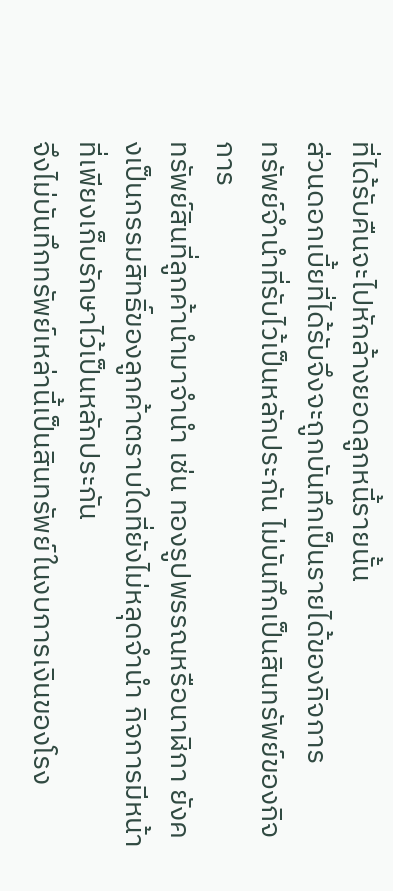ที่ได้รับคืนจะไปหักล้างยอดลูกหนี้รายนั้น
ส่วนดอกเบี้ยที่ได้รับจึงจะถูกบันทึกเป็นรายได้ของกิจการ
ทรัพย์จำนำที่รับไว้เป็นหลักประกัน ไม่บันทึกเป็นสินทรัพย์ของกิจการ
ทรัพย์สินที่ลูกค้านำมาจำนำ เช่น ทองรูปพรรณหรือนาฬิกา ยังคงเป็นกรรมสิทธิ์ของลูกค้าตราบใดที่ยังไม่หลุดจำนำ กิจการมีหน้าที่เพียงเก็บรักษาไว้เป็นหลักประกัน
จึงไม่บันทึกทรัพย์เหล่านี้เป็นสินทรัพย์ในงบการเงินของโรง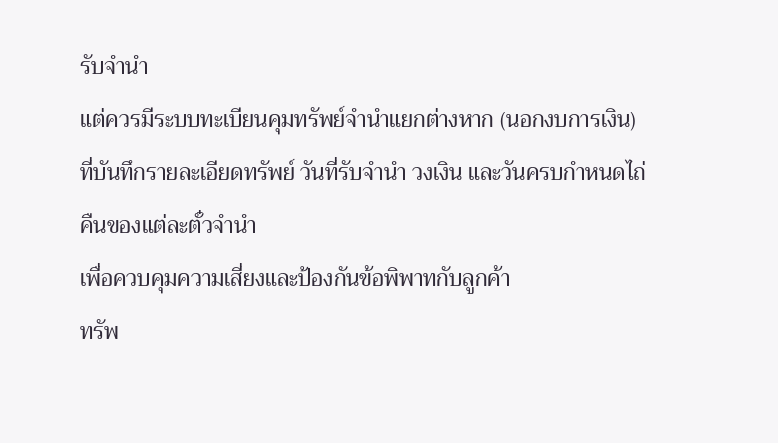รับจำนำ
แต่ควรมีระบบทะเบียนคุมทรัพย์จำนำแยกต่างหาก (นอกงบการเงิน) ที่บันทึกรายละเอียดทรัพย์ วันที่รับจำนำ วงเงิน และวันครบกำหนดไถ่คืนของแต่ละตั๋วจำนำ
เพื่อควบคุมความเสี่ยงและป้องกันข้อพิพาทกับลูกค้า
ทรัพ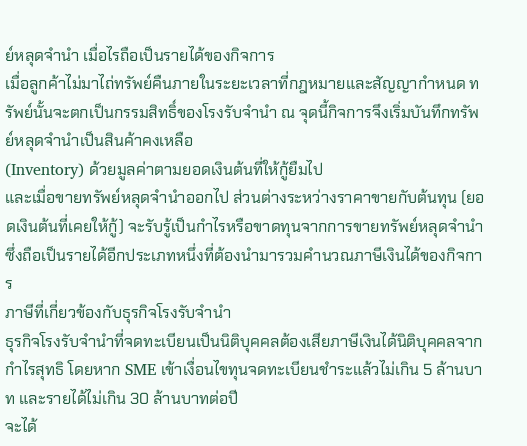ย์หลุดจำนำ เมื่อไรถือเป็นรายได้ของกิจการ
เมื่อลูกค้าไม่มาไถ่ทรัพย์คืนภายในระยะเวลาที่กฎหมายและสัญญากำหนด ทรัพย์นั้นจะตกเป็นกรรมสิทธิ์ของโรงรับจำนำ ณ จุดนี้กิจการจึงเริ่มบันทึกทรัพย์หลุดจำนำเป็นสินค้าคงเหลือ
(Inventory) ด้วยมูลค่าตามยอดเงินต้นที่ให้กู้ยืมไป
และเมื่อขายทรัพย์หลุดจำนำออกไป ส่วนต่างระหว่างราคาขายกับต้นทุน (ยอดเงินต้นที่เคยให้กู้) จะรับรู้เป็นกำไรหรือขาดทุนจากการขายทรัพย์หลุดจำนำ
ซึ่งถือเป็นรายได้อีกประเภทหนึ่งที่ต้องนำมารวมคำนวณภาษีเงินได้ของกิจการ
ภาษีที่เกี่ยวข้องกับธุรกิจโรงรับจำนำ
ธุรกิจโรงรับจำนำที่จดทะเบียนเป็นนิติบุคคลต้องเสียภาษีเงินได้นิติบุคคลจากกำไรสุทธิ โดยหาก SME เข้าเงื่อนไขทุนจดทะเบียนชำระแล้วไม่เกิน 5 ล้านบาท และรายได้ไม่เกิน 30 ล้านบาทต่อปี
จะได้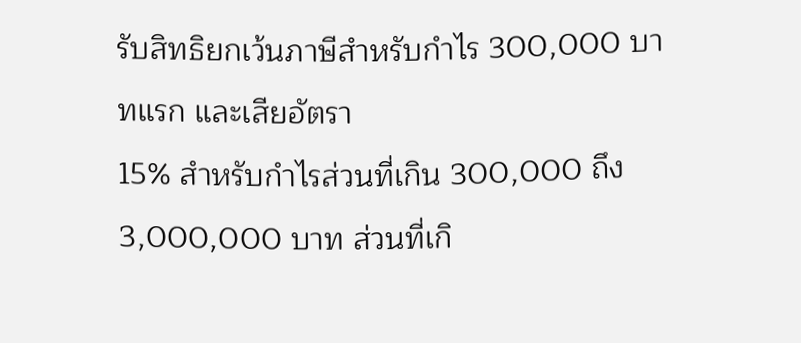รับสิทธิยกเว้นภาษีสำหรับกำไร 300,000 บาทแรก และเสียอัตรา
15% สำหรับกำไรส่วนที่เกิน 300,000 ถึง 3,000,000 บาท ส่วนที่เกิ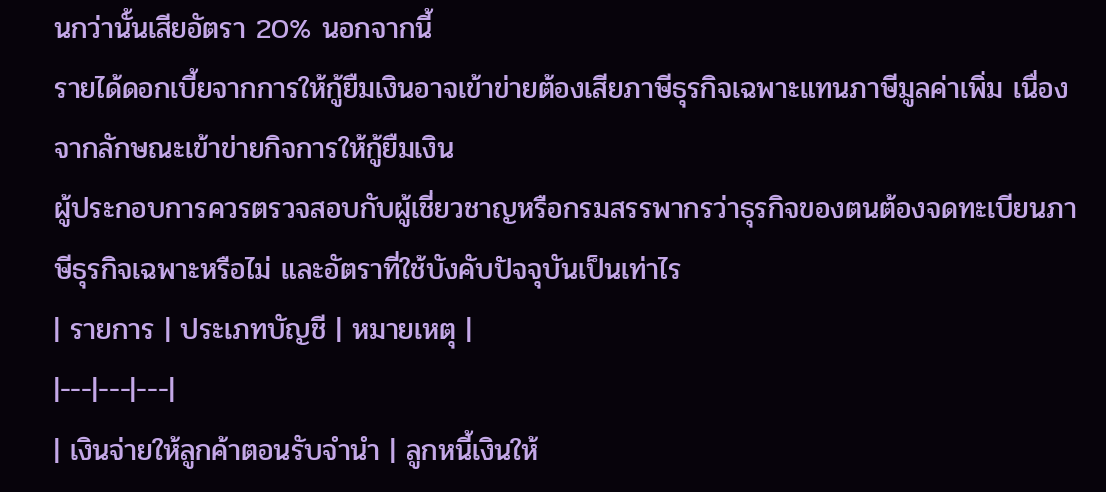นกว่านั้นเสียอัตรา 20% นอกจากนี้
รายได้ดอกเบี้ยจากการให้กู้ยืมเงินอาจเข้าข่ายต้องเสียภาษีธุรกิจเฉพาะแทนภาษีมูลค่าเพิ่ม เนื่องจากลักษณะเข้าข่ายกิจการให้กู้ยืมเงิน
ผู้ประกอบการควรตรวจสอบกับผู้เชี่ยวชาญหรือกรมสรรพากรว่าธุรกิจของตนต้องจดทะเบียนภาษีธุรกิจเฉพาะหรือไม่ และอัตราที่ใช้บังคับปัจจุบันเป็นเท่าไร
| รายการ | ประเภทบัญชี | หมายเหตุ |
|---|---|---|
| เงินจ่ายให้ลูกค้าตอนรับจำนำ | ลูกหนี้เงินให้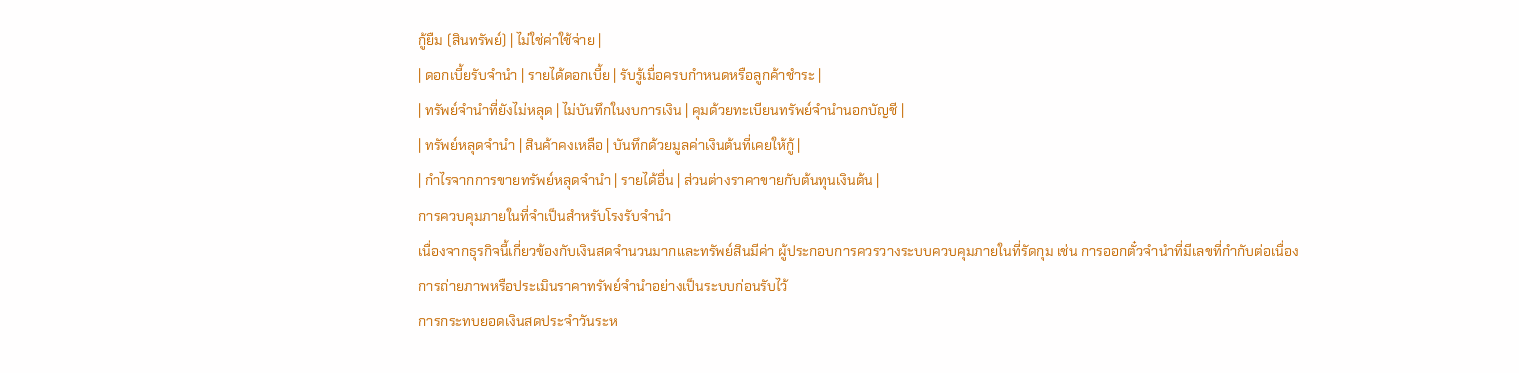กู้ยืม (สินทรัพย์) | ไม่ใช่ค่าใช้จ่าย |
| ดอกเบี้ยรับจำนำ | รายได้ดอกเบี้ย | รับรู้เมื่อครบกำหนดหรือลูกค้าชำระ |
| ทรัพย์จำนำที่ยังไม่หลุด | ไม่บันทึกในงบการเงิน | คุมด้วยทะเบียนทรัพย์จำนำนอกบัญชี |
| ทรัพย์หลุดจำนำ | สินค้าคงเหลือ | บันทึกด้วยมูลค่าเงินต้นที่เคยให้กู้ |
| กำไรจากการขายทรัพย์หลุดจำนำ | รายได้อื่น | ส่วนต่างราคาขายกับต้นทุนเงินต้น |
การควบคุมภายในที่จำเป็นสำหรับโรงรับจำนำ
เนื่องจากธุรกิจนี้เกี่ยวข้องกับเงินสดจำนวนมากและทรัพย์สินมีค่า ผู้ประกอบการควรวางระบบควบคุมภายในที่รัดกุม เช่น การออกตั๋วจำนำที่มีเลขที่กำกับต่อเนื่อง
การถ่ายภาพหรือประเมินราคาทรัพย์จำนำอย่างเป็นระบบก่อนรับไว้
การกระทบยอดเงินสดประจำวันระห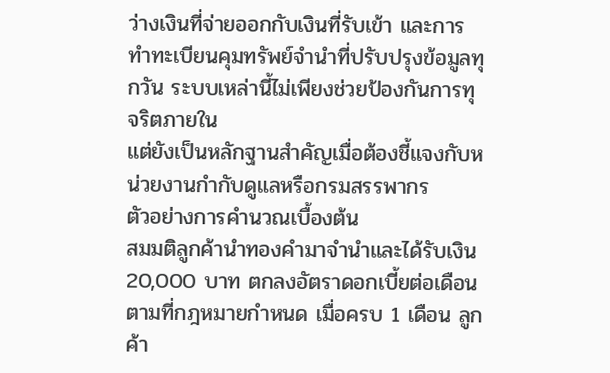ว่างเงินที่จ่ายออกกับเงินที่รับเข้า และการทำทะเบียนคุมทรัพย์จำนำที่ปรับปรุงข้อมูลทุกวัน ระบบเหล่านี้ไม่เพียงช่วยป้องกันการทุจริตภายใน
แต่ยังเป็นหลักฐานสำคัญเมื่อต้องชี้แจงกับหน่วยงานกำกับดูแลหรือกรมสรรพากร
ตัวอย่างการคำนวณเบื้องต้น
สมมติลูกค้านำทองคำมาจำนำและได้รับเงิน 20,000 บาท ตกลงอัตราดอกเบี้ยต่อเดือนตามที่กฎหมายกำหนด เมื่อครบ 1 เดือน ลูกค้า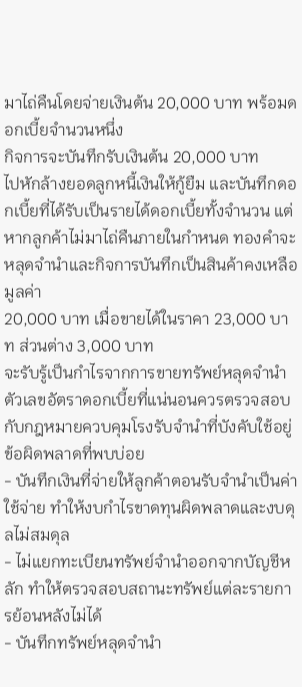มาไถ่คืนโดยจ่ายเงินต้น 20,000 บาท พร้อมดอกเบี้ยจำนวนหนึ่ง
กิจการจะบันทึกรับเงินต้น 20,000 บาท
ไปหักล้างยอดลูกหนี้เงินให้กู้ยืม และบันทึกดอกเบี้ยที่ได้รับเป็นรายได้ดอกเบี้ยทั้งจำนวน แต่หากลูกค้าไม่มาไถ่คืนภายในกำหนด ทองคำจะหลุดจำนำและกิจการบันทึกเป็นสินค้าคงเหลือมูลค่า
20,000 บาท เมื่อขายได้ในราคา 23,000 บาท ส่วนต่าง 3,000 บาท
จะรับรู้เป็นกำไรจากการขายทรัพย์หลุดจำนำ ตัวเลขอัตราดอกเบี้ยที่แน่นอนควรตรวจสอบกับกฎหมายควบคุมโรงรับจำนำที่บังคับใช้อยู่
ข้อผิดพลาดที่พบบ่อย
- บันทึกเงินที่จ่ายให้ลูกค้าตอนรับจำนำเป็นค่าใช้จ่าย ทำให้งบกำไรขาดทุนผิดพลาดและงบดุลไม่สมดุล
- ไม่แยกทะเบียนทรัพย์จำนำออกจากบัญชีหลัก ทำให้ตรวจสอบสถานะทรัพย์แต่ละรายการย้อนหลังไม่ได้
- บันทึกทรัพย์หลุดจำนำ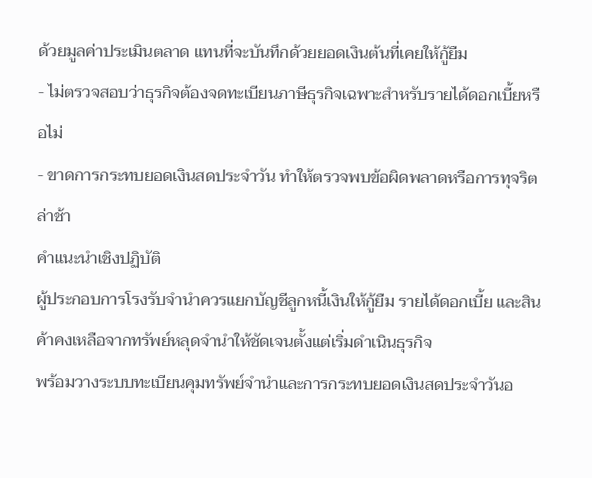ด้วยมูลค่าประเมินตลาด แทนที่จะบันทึกด้วยยอดเงินต้นที่เคยให้กู้ยืม
- ไม่ตรวจสอบว่าธุรกิจต้องจดทะเบียนภาษีธุรกิจเฉพาะสำหรับรายได้ดอกเบี้ยหรือไม่
- ขาดการกระทบยอดเงินสดประจำวัน ทำให้ตรวจพบข้อผิดพลาดหรือการทุจริตล่าช้า
คำแนะนำเชิงปฏิบัติ
ผู้ประกอบการโรงรับจำนำควรแยกบัญชีลูกหนี้เงินให้กู้ยืม รายได้ดอกเบี้ย และสินค้าคงเหลือจากทรัพย์หลุดจำนำให้ชัดเจนตั้งแต่เริ่มดำเนินธุรกิจ
พร้อมวางระบบทะเบียนคุมทรัพย์จำนำและการกระทบยอดเงินสดประจำวันอ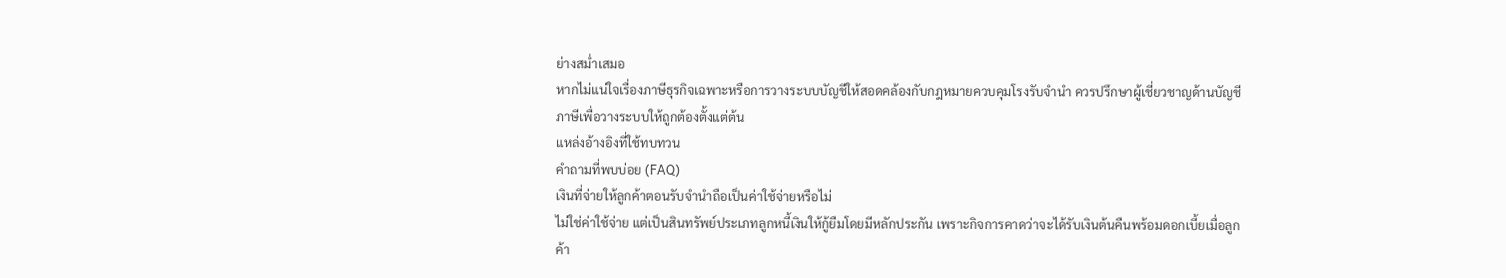ย่างสม่ำเสมอ
หากไม่แน่ใจเรื่องภาษีธุรกิจเฉพาะหรือการวางระบบบัญชีให้สอดคล้องกับกฎหมายควบคุมโรงรับจำนำ ควรปรึกษาผู้เชี่ยวชาญด้านบัญชีภาษีเพื่อวางระบบให้ถูกต้องตั้งแต่ต้น
แหล่งอ้างอิงที่ใช้ทบทวน
คำถามที่พบบ่อย (FAQ)
เงินที่จ่ายให้ลูกค้าตอนรับจำนำถือเป็นค่าใช้จ่ายหรือไม่
ไม่ใช่ค่าใช้จ่าย แต่เป็นสินทรัพย์ประเภทลูกหนี้เงินให้กู้ยืมโดยมีหลักประกัน เพราะกิจการคาดว่าจะได้รับเงินต้นคืนพร้อมดอกเบี้ยเมื่อลูกค้า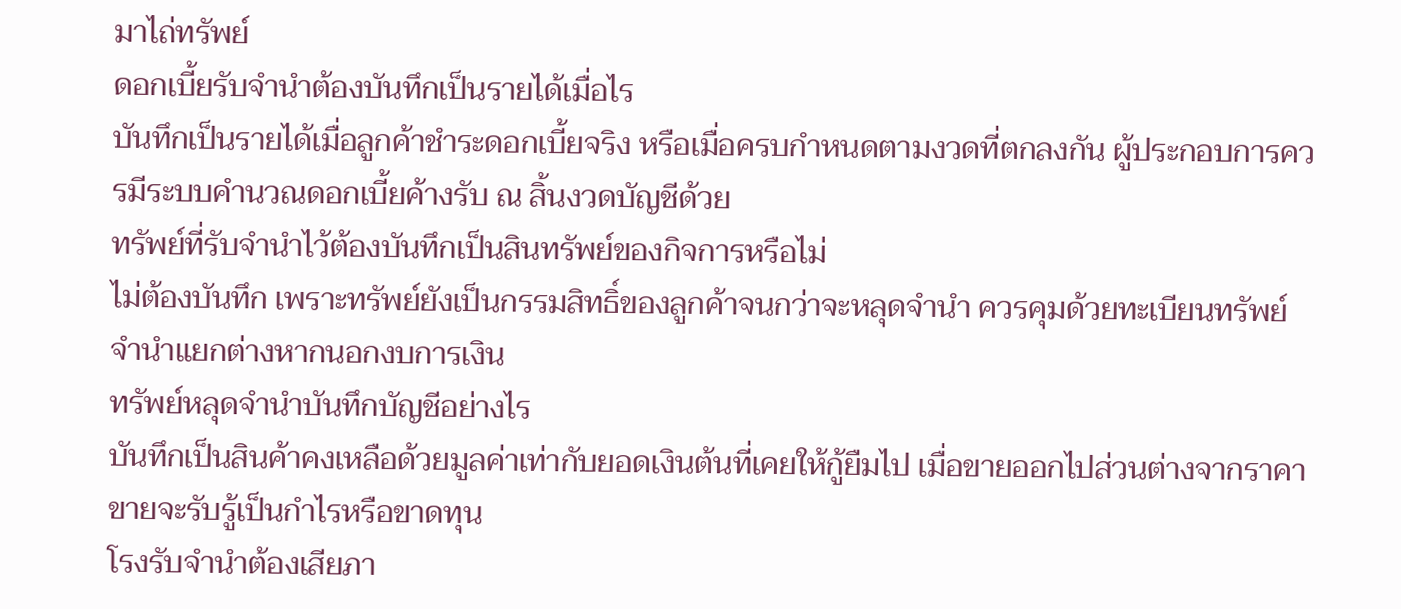มาไถ่ทรัพย์
ดอกเบี้ยรับจำนำต้องบันทึกเป็นรายได้เมื่อไร
บันทึกเป็นรายได้เมื่อลูกค้าชำระดอกเบี้ยจริง หรือเมื่อครบกำหนดตามงวดที่ตกลงกัน ผู้ประกอบการควรมีระบบคำนวณดอกเบี้ยค้างรับ ณ สิ้นงวดบัญชีด้วย
ทรัพย์ที่รับจำนำไว้ต้องบันทึกเป็นสินทรัพย์ของกิจการหรือไม่
ไม่ต้องบันทึก เพราะทรัพย์ยังเป็นกรรมสิทธิ์ของลูกค้าจนกว่าจะหลุดจำนำ ควรคุมด้วยทะเบียนทรัพย์จำนำแยกต่างหากนอกงบการเงิน
ทรัพย์หลุดจำนำบันทึกบัญชีอย่างไร
บันทึกเป็นสินค้าคงเหลือด้วยมูลค่าเท่ากับยอดเงินต้นที่เคยให้กู้ยืมไป เมื่อขายออกไปส่วนต่างจากราคาขายจะรับรู้เป็นกำไรหรือขาดทุน
โรงรับจำนำต้องเสียภา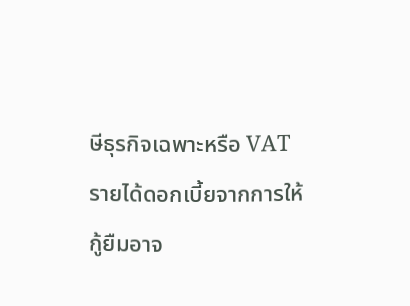ษีธุรกิจเฉพาะหรือ VAT
รายได้ดอกเบี้ยจากการให้กู้ยืมอาจ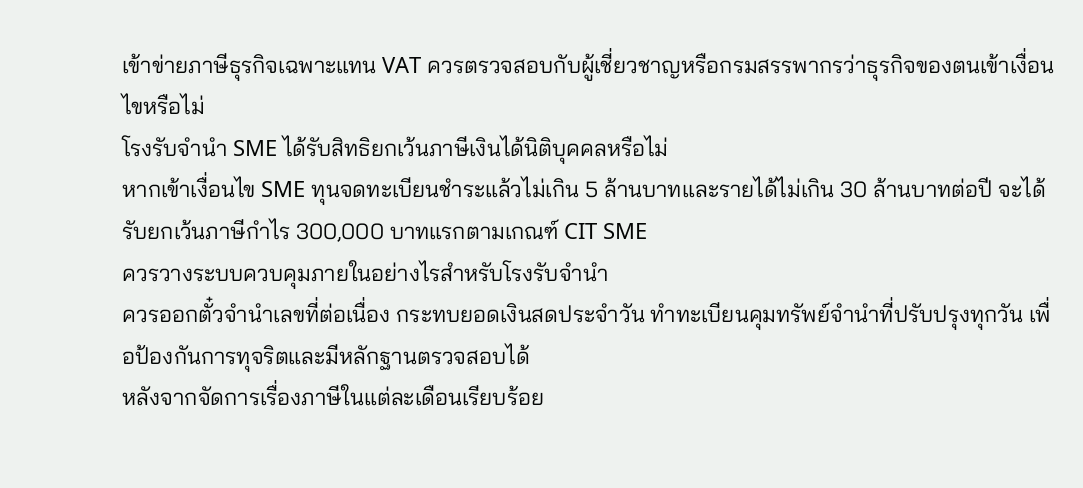เข้าข่ายภาษีธุรกิจเฉพาะแทน VAT ควรตรวจสอบกับผู้เชี่ยวชาญหรือกรมสรรพากรว่าธุรกิจของตนเข้าเงื่อนไขหรือไม่
โรงรับจำนำ SME ได้รับสิทธิยกเว้นภาษีเงินได้นิติบุคคลหรือไม่
หากเข้าเงื่อนไข SME ทุนจดทะเบียนชำระแล้วไม่เกิน 5 ล้านบาทและรายได้ไม่เกิน 30 ล้านบาทต่อปี จะได้รับยกเว้นภาษีกำไร 300,000 บาทแรกตามเกณฑ์ CIT SME
ควรวางระบบควบคุมภายในอย่างไรสำหรับโรงรับจำนำ
ควรออกตั๋วจำนำเลขที่ต่อเนื่อง กระทบยอดเงินสดประจำวัน ทำทะเบียนคุมทรัพย์จำนำที่ปรับปรุงทุกวัน เพื่อป้องกันการทุจริตและมีหลักฐานตรวจสอบได้
หลังจากจัดการเรื่องภาษีในแต่ละเดือนเรียบร้อย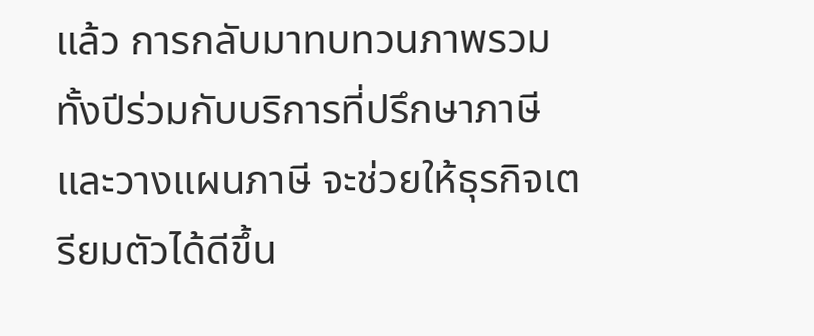แล้ว การกลับมาทบทวนภาพรวมทั้งปีร่วมกับบริการที่ปรึกษาภาษีและวางแผนภาษี จะช่วยให้ธุรกิจเตรียมตัวได้ดีขึ้น